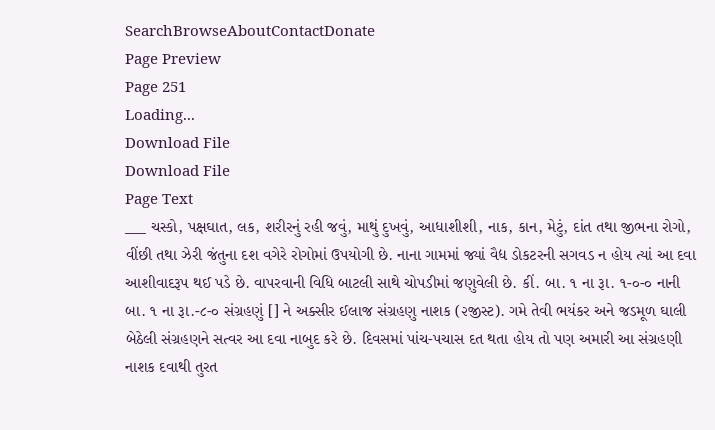SearchBrowseAboutContactDonate
Page Preview
Page 251
Loading...
Download File
Download File
Page Text
___ ચસ્કો, પક્ષઘાત, લક, શરીરનું રહી જવું, માથું દુખવું, આધાશીશી, નાક, કાન, મેટું, દાંત તથા જીભના રોગો, વીંછી તથા ઝેરી જંતુના દશ વગેરે રોગોમાં ઉપયોગી છે. નાના ગામમાં જ્યાં વૈદ્ય ડોકટરની સગવડ ન હોય ત્યાં આ દવા આશીવાદરૂપ થઈ પડે છે. વાપરવાની વિધિ બાટલી સાથે ચોપડીમાં જણુવેલી છે. કીં. બા. ૧ ના રૂા. ૧-૦-૦ નાની બા. ૧ ના રૂા.-૮-૦ સંગ્રહણું [] ને અક્સીર ઈલાજ સંગ્રહણુ નાશક (૨જીસ્ટ). ગમે તેવી ભયંકર અને જડમૂળ ઘાલી બેઠેલી સંગ્રહણને સત્વર આ દવા નાબુદ કરે છે. દિવસમાં પાંચ-પચાસ દત થતા હોય તો પણ અમારી આ સંગ્રહણી નાશક દવાથી તુરત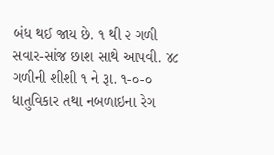બંધ થઈ જાય છે. ૧ થી ૨ ગળી સવાર-સાંજ છાશ સાથે આપવી. ૪૮ ગળીની શીશી ૧ ને રૂા. ૧-૦-૦ ધાતુવિકાર તથા નબળાઇના રેગ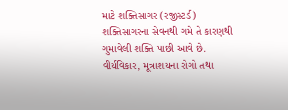માટે શક્તિસાગર (રજીસ્ટર્ડ) શક્તિસાગરના સેવનથી ગમે તે કારણથી ગુમાવેલી શક્તિ પાછી આવે છે. વીર્યવિકાર, મૂત્રાશયના રોગો તથા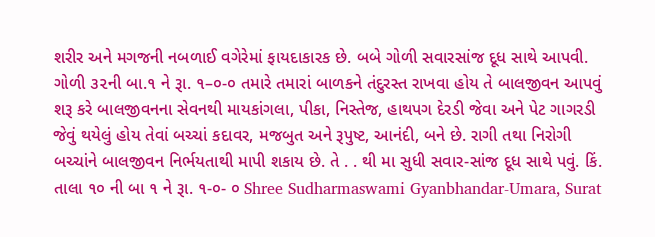શરીર અને મગજની નબળાઈ વગેરેમાં ફાયદાકારક છે. બબે ગોળી સવારસાંજ દૂધ સાથે આપવી. ગોળી ૩૨ની બા.૧ ને રૂા. ૧–૦-૦ તમારે તમારાં બાળકને તંદુરસ્ત રાખવા હોય તે બાલજીવન આપવું શરૂ કરે બાલજીવનના સેવનથી માયકાંગલા, પીકા, નિસ્તેજ, હાથપગ દેરડી જેવા અને પેટ ગાગરડી જેવું થયેલું હોય તેવાં બચ્ચાં કદાવર, મજબુત અને રૂપુષ્ટ, આનંદી, બને છે. રાગી તથા નિરોગી બચ્ચાંને બાલજીવન નિર્ભયતાથી માપી શકાય છે. તે . . થી મા સુધી સવાર-સાંજ દૂધ સાથે પવું. કિં. તાલા ૧૦ ની બા ૧ ને રૂા. ૧-૦- ૦ Shree Sudharmaswami Gyanbhandar-Umara, Surat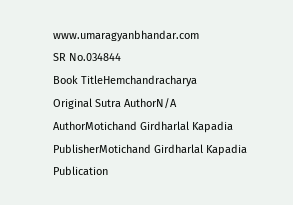www.umaragyanbhandar.com
SR No.034844
Book TitleHemchandracharya
Original Sutra AuthorN/A
AuthorMotichand Girdharlal Kapadia
PublisherMotichand Girdharlal Kapadia
Publication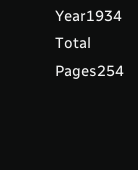Year1934
Total Pages254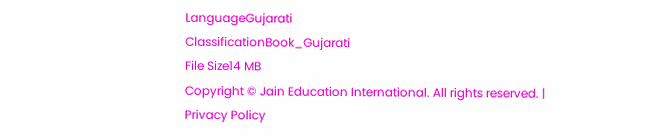LanguageGujarati
ClassificationBook_Gujarati
File Size14 MB
Copyright © Jain Education International. All rights reserved. | Privacy Policy